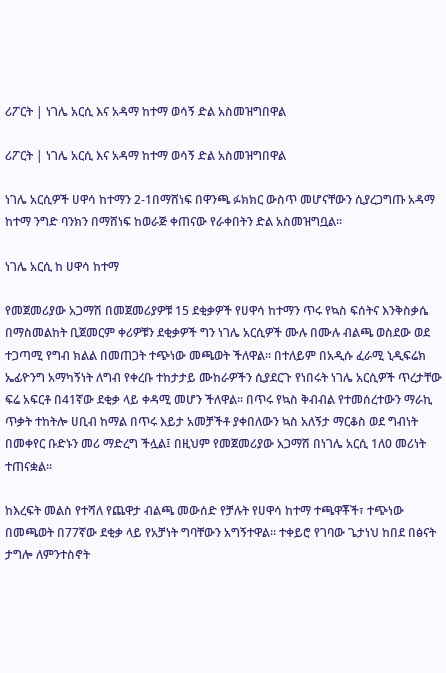ሪፖርት | ነገሌ አርሲ እና አዳማ ከተማ ወሳኝ ድል አስመዝግበዋል

ሪፖርት | ነገሌ አርሲ እና አዳማ ከተማ ወሳኝ ድል አስመዝግበዋል

ነገሌ አርሲዎች ሀዋሳ ከተማን 2-1በማሸነፍ በዋንጫ ፉክክር ውስጥ መሆናቸውን ሲያረጋግጡ አዳማ ከተማ ንግድ ባንክን በማሸነፍ ከወራጅ ቀጠናው የራቀበትን ድል አስመዝግቧል።

ነገሌ አርሲ ከ ሀዋሳ ከተማ

የመጀመሪያው አጋማሽ በመጀመሪያዎቹ 15 ደቂቃዎች የሀዋሳ ከተማን ጥሩ የኳስ ፍሰትና እንቅስቃሴ በማስመልከት ቢጀመርም ቀሪዎቹን ደቂቃዎች ግን ነገሌ አርሲዎች ሙሉ በሙሉ ብልጫ ወስደው ወደ ተጋጣሚ የግብ ክልል በመጠጋት ተጭነው መጫወት ችለዋል። በተለይም በአዲሱ ፈራሚ ኒዲፍሬክ ኤፊዮንግ አማካኝነት ለግብ የቀረቡ ተከታታይ ሙከራዎችን ሲያደርጉ የነበሩት ነገሌ አርሲዎች ጥረታቸው ፍሬ አፍርቶ በ41ኛው ደቂቃ ላይ ቀዳሚ መሆን ችለዋል። በጥሩ የኳስ ቅብብል የተመሰረተውን ማራኪ ጥቃት ተከትሎ ሀቢብ ከማል በጥሩ እይታ አመቻችቶ ያቀበለውን ኳስ አለኝታ ማርቆስ ወደ ግብነት በመቀየር ቡድኑን መሪ ማድረግ ችሏል፤ በዚህም የመጀመሪያው አጋማሽ በነገሌ አርሲ 1ለ0 መሪነት ተጠናቋል።

ከእረፍት መልስ የተሻለ የጨዋታ ብልጫ መውሰድ የቻሉት የሀዋሳ ከተማ ተጫዋቾች፣ ተጭነው በመጫወት በ77ኛው ደቂቃ ላይ የአቻነት ግባቸውን አግኝተዋል። ተቀይሮ የገባው ጌታነህ ከበደ በፅናት ታግሎ ለምንተስኖት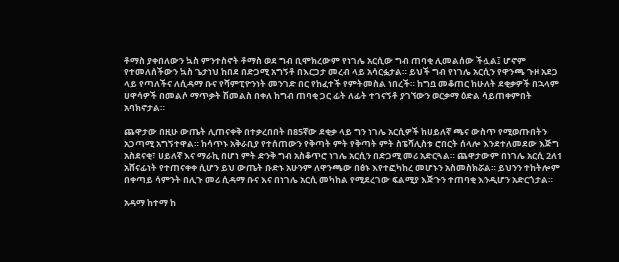ቶማስ ያቀበለውን ኳስ ምንተስኖት ቶማስ ወደ ግብ ቢሞክረውም የነገሌ አርሲው ግብ ጠባቂ ሊመልሰው ችሏል፤ ሆኖም የተመለሰችውን ኳስ ጌታነህ ከበደ በድጋሚ አግኝቶ በእርጋታ መረብ ላይ አሳርፏታል። ይህች ግብ የነገሌ አርሲን የዋንጫ ጉዞ አደጋ ላይ የጣለችና ለሲዳማ ቡና የሻምፒዮንነት መንገድ በር የከፈተች የምትመስል ነበረች። ከግቧ መቆጠር ከሁለት ደቂቃዎች በኋላም ሀዋሳዎች በመልሶ ማጥቃት ሽመልስ በቀለ ከግብ ጠባቂ ጋር ፊት ለፊት ተገናኝቶ ያገኘውን ወርቃማ ዕድል ሳይጠቀምበት አባክኖታል።

ጨዋታው በዚሁ ውጤት ሊጠናቀቅ በተቃረበበት በ85ኛው ደቂቃ ላይ ግን ነገሌ አርሲዎች ከሀይለኛ ጫና ውስጥ የሚወጡበትን አጋጣሚ አግኝተዋል። ከሳጥኑ አቅራቢያ የተሰጠውን የቅጣት ምት የቅጣት ምት ስፔሻሊስቱ ሮበርት ሰላሎ እንደተለመደው እጅግ አስደናቂ፣ ሀይለኛ እና ማራኪ በሆነ ምት ድንቅ ግብ አስቆጥሮ ነገሌ አርሲን በድጋሚ መሪ አድርጓል። ጨዋታውም በነገሌ አርሲ 2ለ1 አሸናፊነት የተጠናቀቀ ሲሆን ይህ ውጤት ቡድኑ አሁንም ለዋንጫው በፅኑ እየተፎካከረ መሆኑን አስመስክሯል። ይህንን ተከትሎም በቀጣይ ሳምንት በሊጉ መሪ ሲዳማ ቡና እና በነገሌ አርሲ መካከል የሚደረገው ፍልሚያ እጅጉን ተጠባቂ እንዲሆን አድርጎታል።

አዳማ ከተማ ከ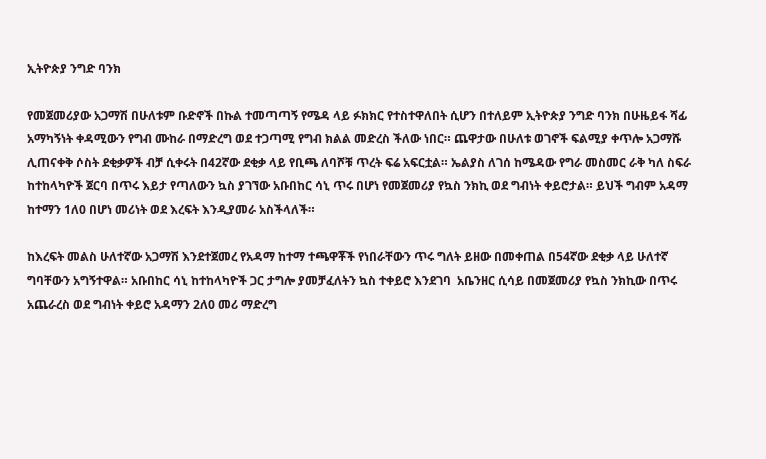ኢትዮጵያ ንግድ ባንክ

የመጀመሪያው አጋማሽ በሁለቱም ቡድኖች በኩል ተመጣጣኝ የሜዳ ላይ ፉክክር የተስተዋለበት ሲሆን በተለይም ኢትዮጵያ ንግድ ባንክ በሁዜይፋ ሻፊ አማካኝነት ቀዳሚውን የግብ ሙከራ በማድረግ ወደ ተጋጣሚ የግብ ክልል መድረስ ችለው ነበር። ጨዋታው በሁለቱ ወገኖች ፍልሚያ ቀጥሎ አጋማሹ ሊጠናቀቅ ሶስት ደቂቃዎች ብቻ ሲቀሩት በ42ኛው ደቂቃ ላይ የቢጫ ለባሾቹ ጥረት ፍሬ አፍርቷል። ኤልያስ ለገሰ ከሜዳው የግራ መስመር ራቅ ካለ ስፍራ ከተከላካዮች ጀርባ በጥሩ እይታ የጣለውን ኳስ ያገኘው አቡበከር ሳኒ ጥሩ በሆነ የመጀመሪያ የኳስ ንክኪ ወደ ግብነት ቀይሮታል። ይህች ግብም አዳማ ከተማን 1ለ0 በሆነ መሪነት ወደ እረፍት እንዲያመራ አስችላለች።

ከእረፍት መልስ ሁለተኛው አጋማሽ እንደተጀመረ የአዳማ ከተማ ተጫዋቾች የነበራቸውን ጥሩ ግለት ይዘው በመቀጠል በ54ኛው ደቂቃ ላይ ሁለተኛ ግባቸውን አግኝተዋል። አቡበከር ሳኒ ከተከላካዮች ጋር ታግሎ ያመቻፈለትን ኳስ ተቀይሮ እንደገባ  አቤንዘር ሲሳይ በመጀመሪያ የኳስ ንክኪው በጥሩ አጨራረስ ወደ ግብነት ቀይሮ አዳማን 2ለ0 መሪ ማድረግ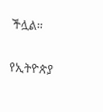ችሏል።

የኢትዮጵያ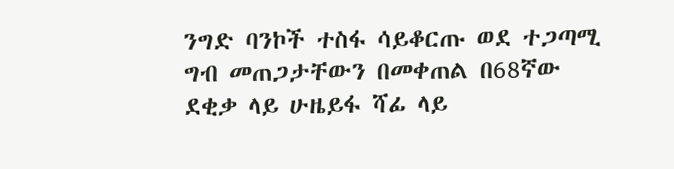ንግድ ባንኮች ተስፋ ሳይቆርጡ ወደ ተጋጣሚ ግብ መጠጋታቸውን በመቀጠል በ68ኛው ደቂቃ ላይ ሁዜይፋ ሻፊ ላይ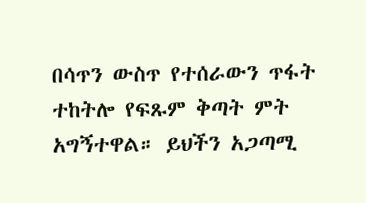በሳጥን ውስጥ የተሰራውን ጥፋት ተከትሎ የፍጹም ቅጣት ምት አግኝተዋል። ይህችን አጋጣሚ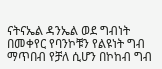ናትናኤል ዳንኤል ወደ ግብነት በመቀየር የባንኮቹን የልዩነት ግብ ማጥበብ የቻለ ሲሆን በኮከብ ግብ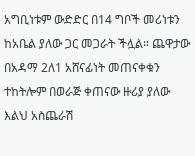አግቢነቱም ውድድር በ14 ግቦች መሪነቱን ከአቤል ያለው ጋር መጋራት ችሏል። ጨዋታው በአዳማ 2ለ1 አሸናፊነት መጠናቀቁን ተከትሎም በወራጅ ቀጠናው ዙሪያ ያለው እልህ አስጨራሽ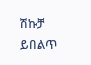ሽኩቻ ይበልጥ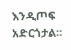እንዲጦፍ አድርጎታል።